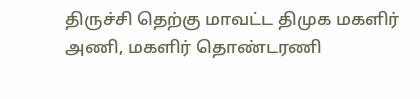திருச்சி தெற்கு மாவட்ட திமுக மகளிர் அணி, மகளிர் தொண்டரணி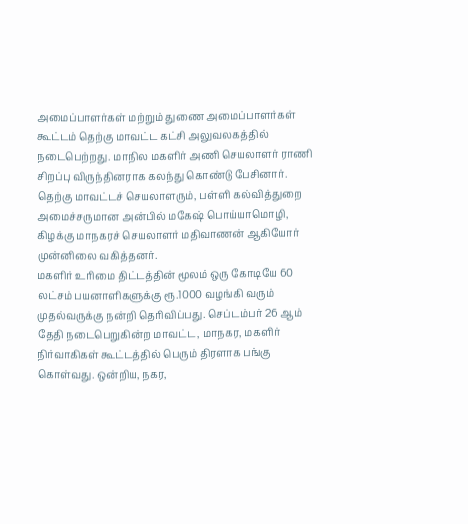அமைப்பாளர்கள் மற்றும் துணை அமைப்பாளர்கள் கூட்டம் தெற்கு மாவட்ட கட்சி அலுவலகத்தில் நடைபெற்றது. மாநில மகளிர் அணி செயலாளர் ராணி சிறப்பு விருந்தினராக கலந்து கொண்டு பேசினார். தெற்கு மாவட்டச் செயலாளரும், பள்ளி கல்வித்துறை அமைச்சருமான அன்பில் மகேஷ் பொய்யாமொழி, கிழக்கு மாநகரச் செயலாளர் மதிவாணன் ஆகியோர் முன்னிலை வகித்தனர்.
மகளிர் உரிமை திட்டத்தின் மூலம் ஒரு கோடியே 60 லட்சம் பயனாளிகளுக்கு ரூ.1000 வழங்கி வரும் முதல்வருக்கு நன்றி தெரிவிப்பது. செப்டம்பர் 26 ஆம் தேதி நடைபெறுகின்ற மாவட்ட, மாநகர, மகளிர் நிர்வாகிகள் கூட்டத்தில் பெரும் திரளாக பங்கு கொள்வது. ஒன்றிய, நகர,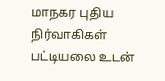மாநகர புதிய நிர்வாகிகள் பட்டியலை உடன்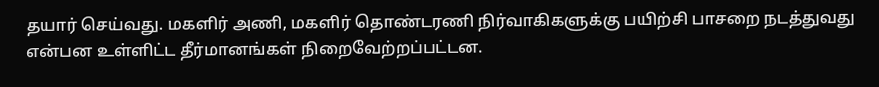தயார் செய்வது. மகளிர் அணி, மகளிர் தொண்டரணி நிர்வாகிகளுக்கு பயிற்சி பாசறை நடத்துவது என்பன உள்ளிட்ட தீர்மானங்கள் நிறைவேற்றப்பட்டன.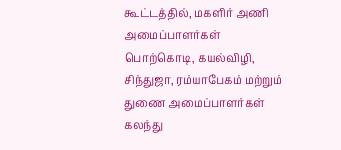கூட்டத்தில், மகளிர் அணி அமைப்பாளர்கள் பொற்கொடி, கயல்விழி, சிந்துஜா, ரம்யாபேகம் மற்றும் துணை அமைப்பாளர்கள் கலந்து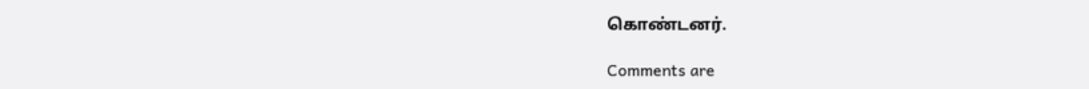கொண்டனர்.

Comments are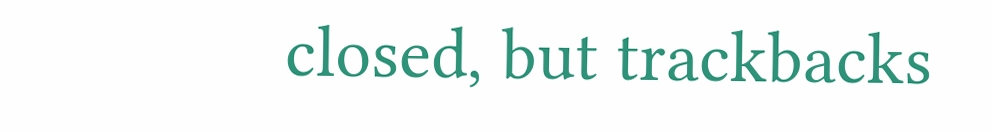closed, but trackbacks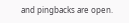and pingbacks are open.